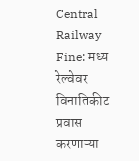Central Railway Fine: मध्य रेल्वेवर विनातिकीट प्रवास करणाऱ्या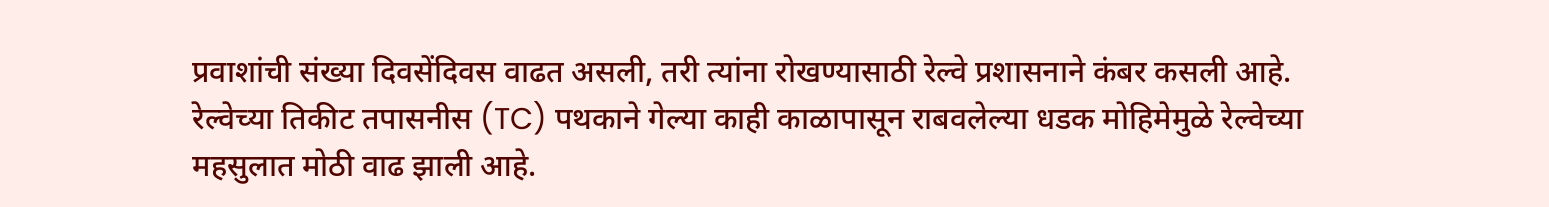प्रवाशांची संख्या दिवसेंदिवस वाढत असली, तरी त्यांना रोखण्यासाठी रेल्वे प्रशासनाने कंबर कसली आहे. रेल्वेच्या तिकीट तपासनीस (TC) पथकाने गेल्या काही काळापासून राबवलेल्या धडक मोहिमेमुळे रेल्वेच्या महसुलात मोठी वाढ झाली आहे.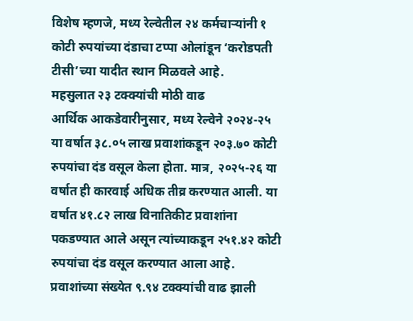विशेष म्हणजे, मध्य रेल्वेतील २४ कर्मचाऱ्यांनी १ कोटी रुपयांच्या दंडाचा टप्पा ओलांडून ‘करोडपती टीसी’च्या यादीत स्थान मिळवले आहे.
महसुलात २३ टक्क्यांची मोठी वाढ
आर्थिक आकडेवारीनुसार, मध्य रेल्वेने २०२४-२५ या वर्षात ३८.०५ लाख प्रवाशांकडून २०३.७० कोटी रुपयांचा दंड वसूल केला होता. मात्र, २०२५-२६ या वर्षात ही कारवाई अधिक तीव्र करण्यात आली. या वर्षात ४१.८२ लाख विनातिकीट प्रवाशांना पकडण्यात आले असून त्यांच्याकडून २५१.४२ कोटी रुपयांचा दंड वसूल करण्यात आला आहे. प्रवाशांच्या संख्येत ९.९४ टक्क्यांची वाढ झाली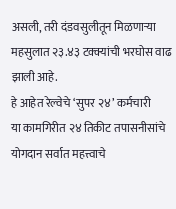असली, तरी दंडवसुलीतून मिळणाऱ्या महसुलात २३.४३ टक्क्यांची भरघोस वाढ झाली आहे.
हे आहेत रेल्वेचे ‘सुपर २४’ कर्मचारी
या कामगिरीत २४ तिकीट तपासनीसांचे योगदान सर्वात महत्त्वाचे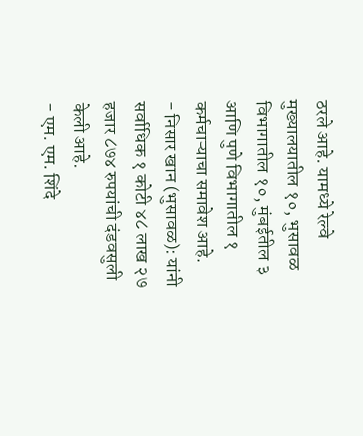ठरले आहे. यामध्ये रेल्वे मुख्यालयातील १०, भुसावळ विभागातील १०, मुंबईतील ३ आणि पुणे विभागातील १ कर्मचाऱ्याचा समावेश आहे.
- निसार खान (भुसावळ): यांनी सर्वाधिक १ कोटी ४८ लाख २७ हजार ८७४ रुपयांची दंडवसुली केली आहे.
- एम. एम. शिंदे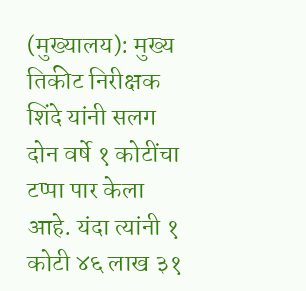(मुख्यालय): मुख्य तिकीट निरीक्षक शिंदे यांनी सलग दोन वर्षे १ कोटींचा टप्पा पार केला आहे. यंदा त्यांनी १ कोटी ४६ लाख ३१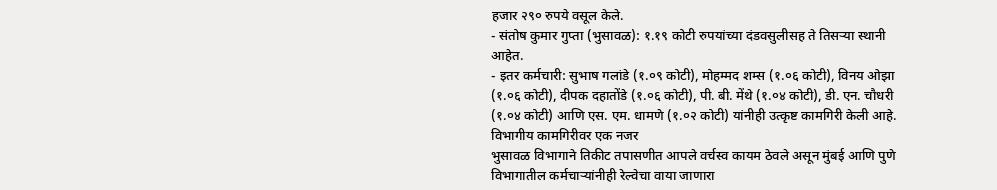हजार २९० रुपये वसूल केले.
- संतोष कुमार गुप्ता (भुसावळ): १.१९ कोटी रुपयांच्या दंडवसुलीसह ते तिसऱ्या स्थानी आहेत.
- इतर कर्मचारी: सुभाष गलांडे (१.०९ कोटी), मोहम्मद शम्स (१.०६ कोटी), विनय ओझा (१.०६ कोटी), दीपक दहातोंडे (१.०६ कोटी), पी. बी. मेंथे (१.०४ कोटी), डी. एन. चौधरी (१.०४ कोटी) आणि एस. एम. धामणे (१.०२ कोटी) यांनीही उत्कृष्ट कामगिरी केली आहे.
विभागीय कामगिरीवर एक नजर
भुसावळ विभागाने तिकीट तपासणीत आपले वर्चस्व कायम ठेवले असून मुंबई आणि पुणे विभागातील कर्मचाऱ्यांनीही रेल्वेचा वाया जाणारा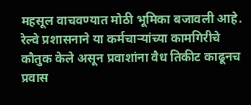महसूल वाचवण्यात मोठी भूमिका बजावली आहे. रेल्वे प्रशासनाने या कर्मचाऱ्यांच्या कामगिरीचे कौतुक केले असून प्रवाशांना वैध तिकीट काढूनच प्रवास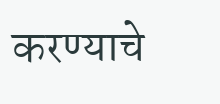करण्याचे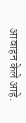आवाहन केले आहे.